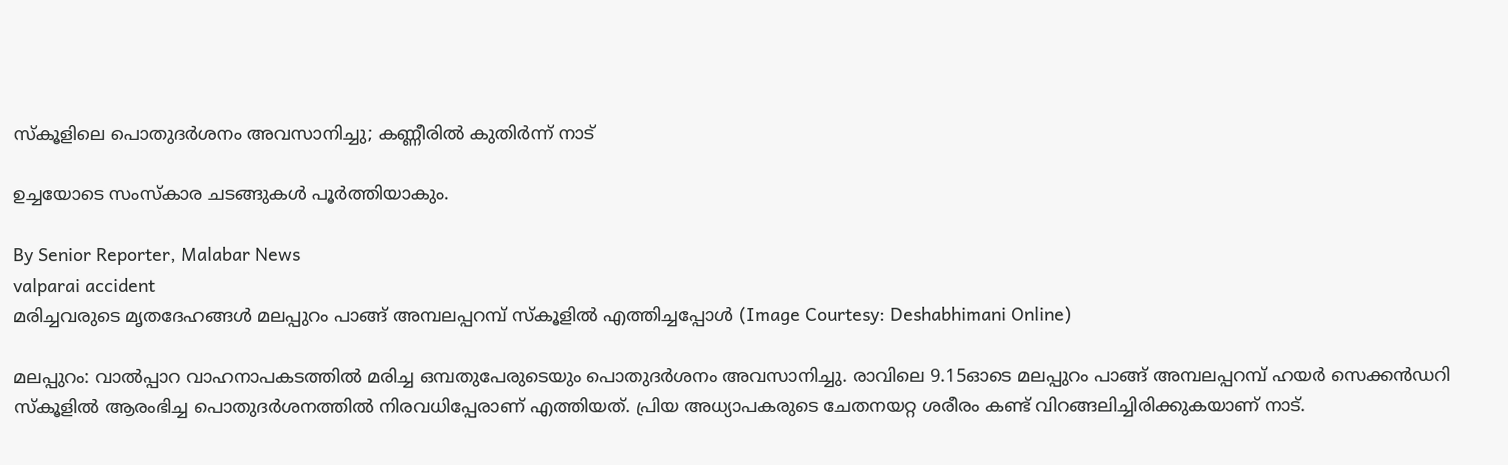സ്‌കൂളിലെ പൊതുദർശനം അവസാനിച്ചു; കണ്ണീരിൽ കുതിർന്ന് നാട്

ഉച്ചയോടെ സംസ്‌കാര ചടങ്ങുകൾ പൂർത്തിയാകും.

By Senior Reporter, Malabar News
valparai accident
മരിച്ചവരുടെ മൃതദേഹങ്ങൾ മലപ്പുറം പാങ്ങ് അമ്പലപ്പറമ്പ് സ്‌കൂളിൽ എത്തിച്ചപ്പോൾ (Image Courtesy: Deshabhimani Online)

മലപ്പുറം: വാൽപ്പാറ വാഹനാപകടത്തിൽ മരിച്ച ഒമ്പതുപേരുടെയും പൊതുദർശനം അവസാനിച്ചു. രാവിലെ 9.15ഓടെ മലപ്പുറം പാങ്ങ് അമ്പലപ്പറമ്പ് ഹയർ സെക്കൻഡറി സ്‌കൂളിൽ ആരംഭിച്ച പൊതുദർശനത്തിൽ നിരവധിപ്പേരാണ് എത്തിയത്. പ്രിയ അധ്യാപകരുടെ ചേതനയറ്റ ശരീരം കണ്ട് വിറങ്ങലിച്ചിരിക്കുകയാണ് നാട്.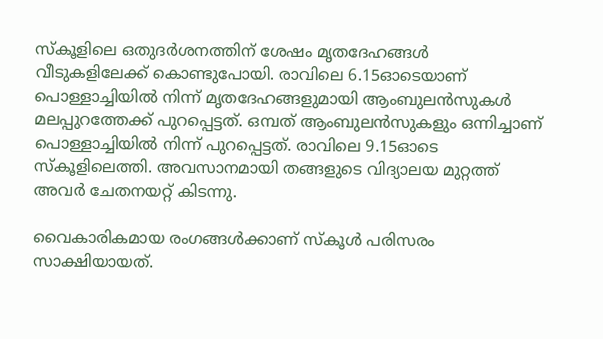സ്‌കൂളിലെ ഒതുദർശനത്തിന് ശേഷം മൃതദേഹങ്ങൾ വീടുകളിലേക്ക് കൊണ്ടുപോയി. രാവിലെ 6.15ഓടെയാണ് പൊള്ളാച്ചിയിൽ നിന്ന് മൃതദേഹങ്ങളുമായി ആംബുലൻസുകൾ മലപ്പുറത്തേക്ക് പുറപ്പെട്ടത്. ഒമ്പത് ആംബുലൻസുകളും ഒന്നിച്ചാണ് പൊള്ളാച്ചിയിൽ നിന്ന് പുറപ്പെട്ടത്. രാവിലെ 9.15ഓടെ സ്‌കൂളിലെത്തി. അവസാനമായി തങ്ങളുടെ വിദ്യാലയ മുറ്റത്ത് അവർ ചേതനയറ്റ് കിടന്നു.

വൈകാരികമായ രംഗങ്ങൾക്കാണ് സ്‌കൂൾ പരിസരം സാക്ഷിയായത്.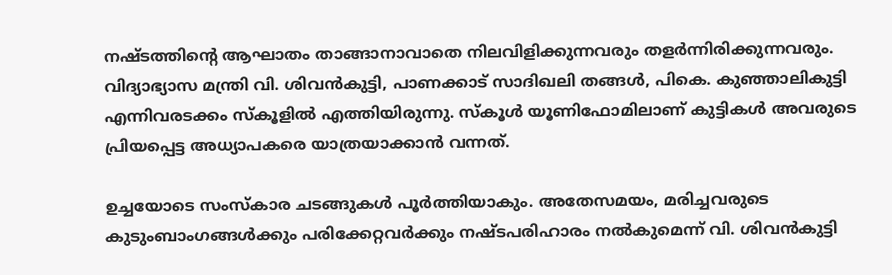നഷ്‌ടത്തിന്റെ ആഘാതം താങ്ങാനാവാതെ നിലവിളിക്കുന്നവരും തളർന്നിരിക്കുന്നവരും. വിദ്യാഭ്യാസ മന്ത്രി വി. ശിവൻകുട്ടി, പാണക്കാട് സാദിഖലി തങ്ങൾ, പികെ. കുഞ്ഞാലികുട്ടി എന്നിവരടക്കം സ്‌കൂളിൽ എത്തിയിരുന്നു. സ്‌കൂൾ യൂണിഫോമിലാണ് കുട്ടികൾ അവരുടെ പ്രിയപ്പെട്ട അധ്യാപകരെ യാത്രയാക്കാൻ വന്നത്.

ഉച്ചയോടെ സംസ്‌കാര ചടങ്ങുകൾ പൂർത്തിയാകും. അതേസമയം, മരിച്ചവരുടെ കുടുംബാംഗങ്ങൾക്കും പരിക്കേറ്റവർക്കും നഷ്‌ടപരിഹാരം നൽകുമെന്ന് വി. ശിവൻകുട്ടി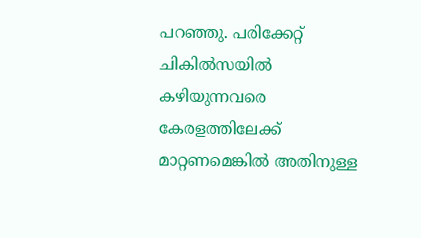പറഞ്ഞു. പരിക്കേറ്റ് ചികിൽസയിൽ കഴിയുന്നവരെ കേരളത്തിലേക്ക് മാറ്റണമെങ്കിൽ അതിനുള്ള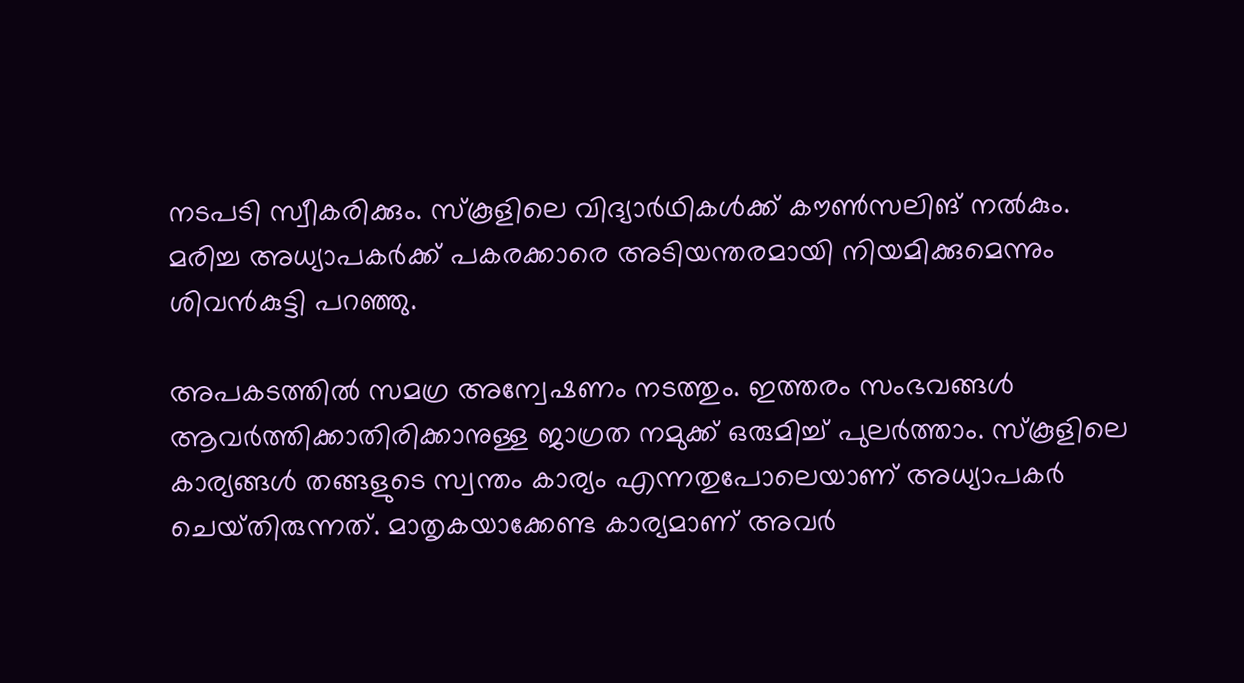നടപടി സ്വീകരിക്കും. സ്‌കൂളിലെ വിദ്യാർഥികൾക്ക് കൗൺസലിങ് നൽകും. മരിച്ച അധ്യാപകർക്ക് പകരക്കാരെ അടിയന്തരമായി നിയമിക്കുമെന്നും ശിവൻകുട്ടി പറഞ്ഞു.

അപകടത്തിൽ സമഗ്ര അന്വേഷണം നടത്തും. ഇത്തരം സംഭവങ്ങൾ ആവർത്തിക്കാതിരിക്കാനുള്ള ജാഗ്രത നമുക്ക് ഒരുമിച്ച് പുലർത്താം. സ്‌കൂളിലെ കാര്യങ്ങൾ തങ്ങളുടെ സ്വന്തം കാര്യം എന്നതുപോലെയാണ് അധ്യാപകർ ചെയ്‌തിരുന്നത്‌. മാതൃകയാക്കേണ്ട കാര്യമാണ് അവർ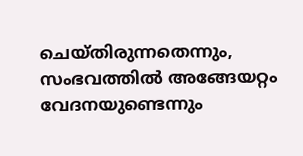ചെയ്‌തിരുന്നതെന്നും, സംഭവത്തിൽ അങ്ങേയറ്റം വേദനയുണ്ടെന്നും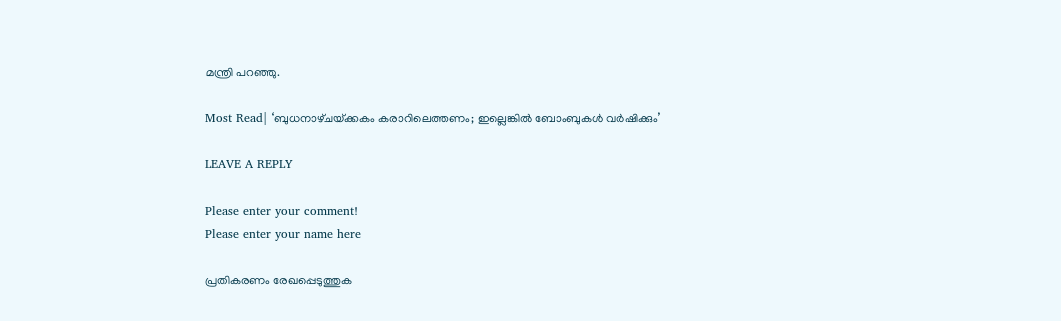മന്ത്രി പറഞ്ഞു.

Most Read| ‘ബുധനാഴ്‌ചയ്‌ക്കകം കരാറിലെത്തണം; ഇല്ലെങ്കിൽ ബോംബുകൾ വർഷിക്കും’

LEAVE A REPLY

Please enter your comment!
Please enter your name here

പ്രതികരണം രേഖപ്പെടുത്തുക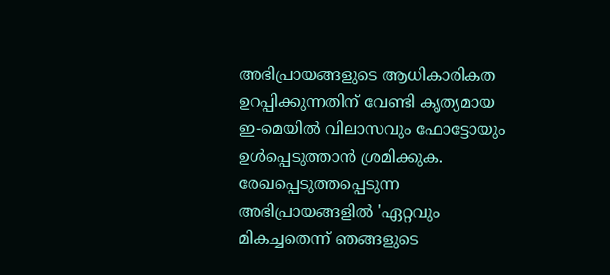അഭിപ്രായങ്ങളുടെ ആധികാരികത ഉറപ്പിക്കുന്നതിന് വേണ്ടി കൃത്യമായ ഇ-മെയിൽ വിലാസവും ഫോട്ടോയും ഉൾപ്പെടുത്താൻ ശ്രമിക്കുക. രേഖപ്പെടുത്തപ്പെടുന്ന അഭിപ്രായങ്ങളിൽ 'ഏറ്റവും മികച്ചതെന്ന് ഞങ്ങളുടെ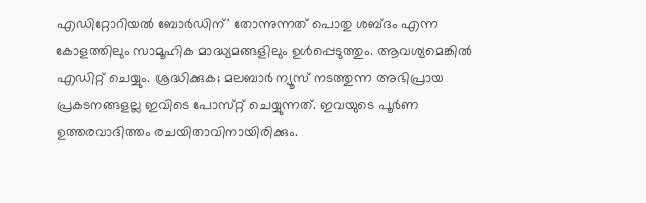എഡിറ്റോറിയൽ ബോർഡിന്' തോന്നുന്നത് പൊതു ശബ്‌ദം എന്ന കോളത്തിലും സാമൂഹിക മാദ്ധ്യമങ്ങളിലും ഉൾപ്പെടുത്തും. ആവശ്യമെങ്കിൽ എഡിറ്റ് ചെയ്യും. ശ്രദ്ധിക്കുക; മലബാർ ന്യൂസ് നടത്തുന്ന അഭിപ്രായ പ്രകടനങ്ങളല്ല ഇവിടെ പോസ്‌റ്റ് ചെയ്യുന്നത്. ഇവയുടെ പൂർണ ഉത്തരവാദിത്തം രചയിതാവിനായിരിക്കും.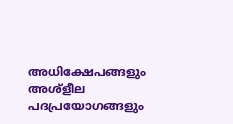അധിക്ഷേപങ്ങളും അശ്‌ളീല പദപ്രയോഗങ്ങളും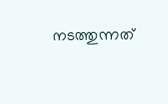നടത്തുന്നത്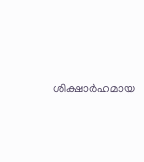ശിക്ഷാർഹമായ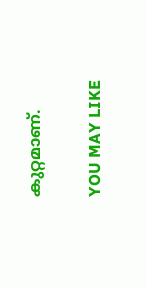കുറ്റമാണ്.

YOU MAY LIKE